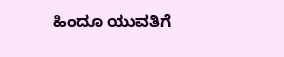ಹಿಂದೂ ಯುವತಿಗೆ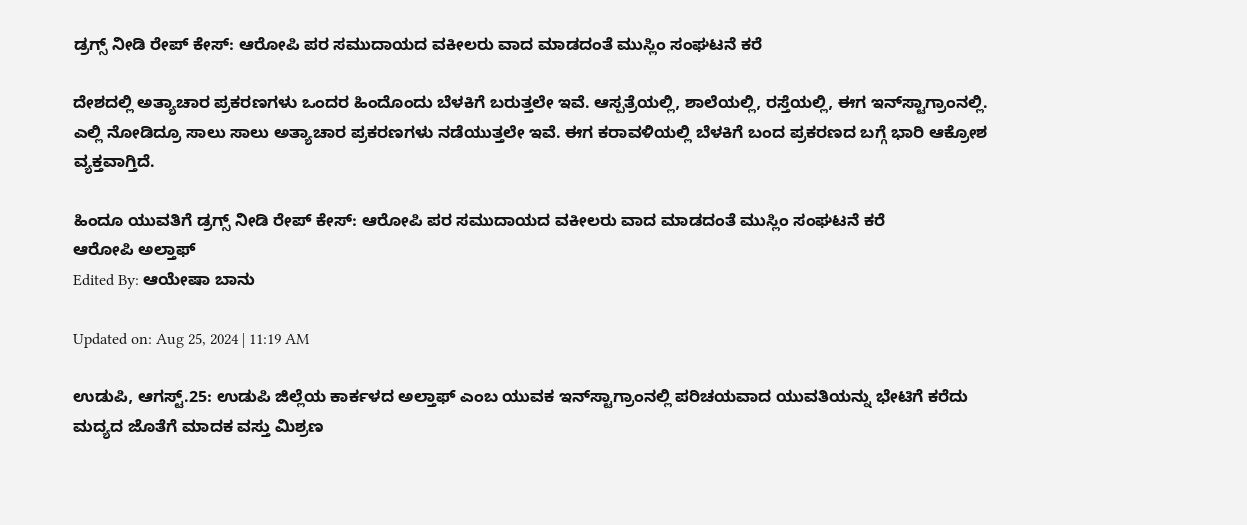ಡ್ರಗ್ಸ್ ನೀಡಿ ರೇಪ್ ಕೇಸ್: ಆರೋಪಿ ಪರ ಸಮುದಾಯದ ವಕೀಲರು ವಾದ ಮಾಡದಂತೆ ಮುಸ್ಲಿಂ ಸಂಘಟನೆ ಕರೆ

ದೇಶದಲ್ಲಿ ಅತ್ಯಾಚಾರ ಪ್ರಕರಣಗಳು ಒಂದರ ಹಿಂದೊಂದು ಬೆಳಕಿಗೆ ಬರುತ್ತಲೇ ಇವೆ. ಆಸ್ಪತ್ರೆಯಲ್ಲಿ, ಶಾಲೆಯಲ್ಲಿ, ರಸ್ತೆಯಲ್ಲಿ, ಈಗ ಇನ್‌ಸ್ಟಾಗ್ರಾಂನಲ್ಲಿ. ಎಲ್ಲಿ ನೋಡಿದ್ರೂ ಸಾಲು ಸಾಲು ಅತ್ಯಾಚಾರ ಪ್ರಕರಣಗಳು ನಡೆಯುತ್ತಲೇ ಇವೆ. ಈಗ ಕರಾವಳಿಯಲ್ಲಿ ಬೆಳಕಿಗೆ ಬಂದ ಪ್ರಕರಣದ ಬಗ್ಗೆ ಭಾರಿ ಆಕ್ರೋಶ ವ್ಯಕ್ತವಾಗ್ತಿದೆ.

ಹಿಂದೂ ಯುವತಿಗೆ ಡ್ರಗ್ಸ್ ನೀಡಿ ರೇಪ್ ಕೇಸ್: ಆರೋಪಿ ಪರ ಸಮುದಾಯದ ವಕೀಲರು ವಾದ ಮಾಡದಂತೆ ಮುಸ್ಲಿಂ ಸಂಘಟನೆ ಕರೆ
ಆರೋಪಿ ಅಲ್ತಾಫ್
Edited By: ಆಯೇಷಾ ಬಾನು

Updated on: Aug 25, 2024 | 11:19 AM

ಉಡುಪಿ, ಆಗಸ್ಟ್.25: ಉಡುಪಿ ಜಿಲ್ಲೆಯ ಕಾರ್ಕಳದ ಅಲ್ತಾಫ್‌ ಎಂಬ ಯುವಕ ಇನ್‌ಸ್ಟಾಗ್ರಾಂನಲ್ಲಿ ಪರಿಚಯವಾದ ಯುವತಿಯನ್ನು ಭೇಟಿಗೆ ಕರೆದು ಮದ್ಯದ ಜೊತೆಗೆ ಮಾದಕ ವಸ್ತು ಮಿಶ್ರಣ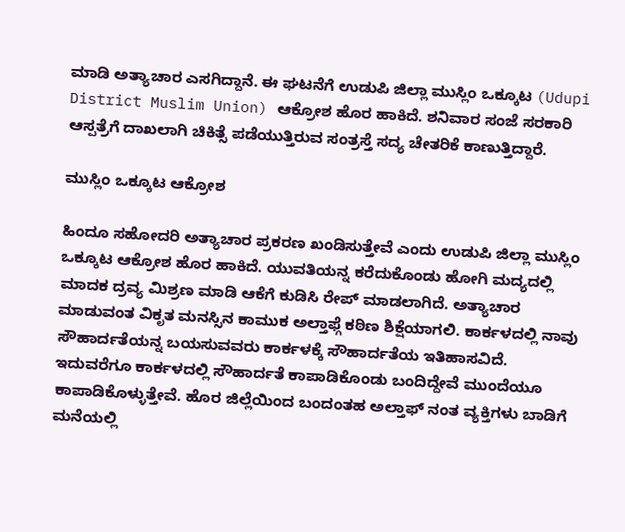ಮಾಡಿ ಅತ್ಯಾಚಾರ ಎಸಗಿದ್ದಾನೆ. ಈ ಘಟನೆಗೆ ಉಡುಪಿ ಜಿಲ್ಲಾ ಮುಸ್ಲಿಂ ಒಕ್ಕೂಟ (Udupi District Muslim Union) ಆಕ್ರೋಶ ಹೊರ ಹಾಕಿದೆ. ಶನಿವಾರ ಸಂಜೆ ಸರಕಾರಿ ಆಸ್ಪತ್ರೆಗೆ ದಾಖಲಾಗಿ ಚಿಕಿತ್ಸೆ ಪಡೆಯುತ್ತಿರುವ ಸಂತ್ರಸ್ತೆ ಸದ್ಯ ಚೇತರಿಕೆ ಕಾಣುತ್ತಿದ್ದಾರೆ.

ಮುಸ್ಲಿಂ ಒಕ್ಕೂಟ ಆಕ್ರೋಶ

ಹಿಂದೂ ಸಹೋದರಿ ಅತ್ಯಾಚಾರ ಪ್ರಕರಣ ಖಂಡಿಸುತ್ತೇವೆ ಎಂದು ಉಡುಪಿ ಜಿಲ್ಲಾ ಮುಸ್ಲಿಂ ಒಕ್ಕೂಟ ಆಕ್ರೋಶ ಹೊರ ಹಾಕಿದೆ. ಯುವತಿಯನ್ನ ಕರೆದುಕೊಂಡು ಹೋಗಿ ಮದ್ಯದಲ್ಲಿ ಮಾದಕ ದ್ರವ್ಯ ಮಿಶ್ರಣ ಮಾಡಿ ಆಕೆಗೆ ಕುಡಿಸಿ ರೇಪ್ ಮಾಡಲಾಗಿದೆ. ಅತ್ಯಾಚಾರ ಮಾಡುವಂತ ವಿಕೃತ ಮನಸ್ಸಿನ ಕಾಮುಕ ಅಲ್ತಾಫ್ಗೆ ಕಠಿಣ ಶಿಕ್ಷೆಯಾಗಲಿ. ಕಾರ್ಕಳದಲ್ಲಿ ನಾವು ಸೌಹಾರ್ದತೆಯನ್ನ ಬಯಸುವವರು ಕಾರ್ಕಳಕ್ಕೆ ಸೌಹಾರ್ದತೆಯ ಇತಿಹಾಸವಿದೆ. ಇದುವರೆಗೂ ಕಾರ್ಕಳದಲ್ಲಿ ಸೌಹಾರ್ದತೆ ಕಾಪಾಡಿಕೊಂಡು ಬಂದಿದ್ದೇವೆ ಮುಂದೆಯೂ ಕಾಪಾಡಿಕೊಳ್ಳುತ್ತೇವೆ. ಹೊರ ಜಿಲ್ಲೆಯಿಂದ ಬಂದಂತಹ ಅಲ್ತಾಫ್ ನಂತ ವ್ಯಕ್ತಿಗಳು ಬಾಡಿಗೆ ಮನೆಯಲ್ಲಿ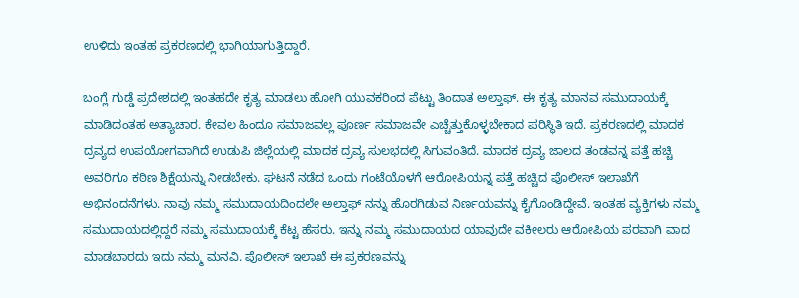ಉಳಿದು ಇಂತಹ ಪ್ರಕರಣದಲ್ಲಿ ಭಾಗಿಯಾಗುತ್ತಿದ್ದಾರೆ.

ಬಂಗ್ಲೆ ಗುಡ್ಡೆ ಪ್ರದೇಶದಲ್ಲಿ ಇಂತಹದೇ ಕೃತ್ಯ ಮಾಡಲು ಹೋಗಿ ಯುವಕರಿಂದ ಪೆಟ್ಟು ತಿಂದಾತ ಅಲ್ತಾಫ್. ಈ ಕೃತ್ಯ ಮಾನವ ಸಮುದಾಯಕ್ಕೆ ಮಾಡಿದಂತಹ ಅತ್ಯಾಚಾರ. ಕೇವಲ ಹಿಂದೂ ಸಮಾಜವಲ್ಲ ಪೂರ್ಣ ಸಮಾಜವೇ ಎಚ್ಚೆತ್ತುಕೊಳ್ಳಬೇಕಾದ ಪರಿಸ್ಥಿತಿ ಇದೆ. ಪ್ರಕರಣದಲ್ಲಿ ಮಾದಕ ದ್ರವ್ಯದ ಉಪಯೋಗವಾಗಿದೆ ಉಡುಪಿ ಜಿಲ್ಲೆಯಲ್ಲಿ ಮಾದಕ ದ್ರವ್ಯ ಸುಲಭದಲ್ಲಿ ಸಿಗುವಂತಿದೆ. ಮಾದಕ ದ್ರವ್ಯ ಜಾಲದ ತಂಡವನ್ನ ಪತ್ತೆ ಹಚ್ಚಿ ಅವರಿಗೂ ಕಠಿಣ ಶಿಕ್ಷೆಯನ್ನು ನೀಡಬೇಕು. ಘಟನೆ ನಡೆದ ಒಂದು ಗಂಟೆಯೊಳಗೆ ಆರೋಪಿಯನ್ನ ಪತ್ತೆ ಹಚ್ಚಿದ ಪೊಲೀಸ್ ಇಲಾಖೆಗೆ ಅಭಿನಂದನೆಗಳು. ನಾವು ನಮ್ಮ ಸಮುದಾಯದಿಂದಲೇ ಅಲ್ತಾಫ್ ನನ್ನು ಹೊರಗಿಡುವ ನಿರ್ಣಯವನ್ನು ಕೈಗೊಂಡಿದ್ದೇವೆ. ಇಂತಹ ವ್ಯಕ್ತಿಗಳು ನಮ್ಮ ಸಮುದಾಯದಲ್ಲಿದ್ದರೆ ನಮ್ಮ ಸಮುದಾಯಕ್ಕೆ ಕೆಟ್ಟ ಹೆಸರು. ಇನ್ನು ನಮ್ಮ ಸಮುದಾಯದ ಯಾವುದೇ ವಕೀಲರು ಆರೋಪಿಯ ಪರವಾಗಿ ವಾದ ಮಾಡಬಾರದು ಇದು ನಮ್ಮ ಮನವಿ. ಪೊಲೀಸ್ ಇಲಾಖೆ ಈ ಪ್ರಕರಣವನ್ನು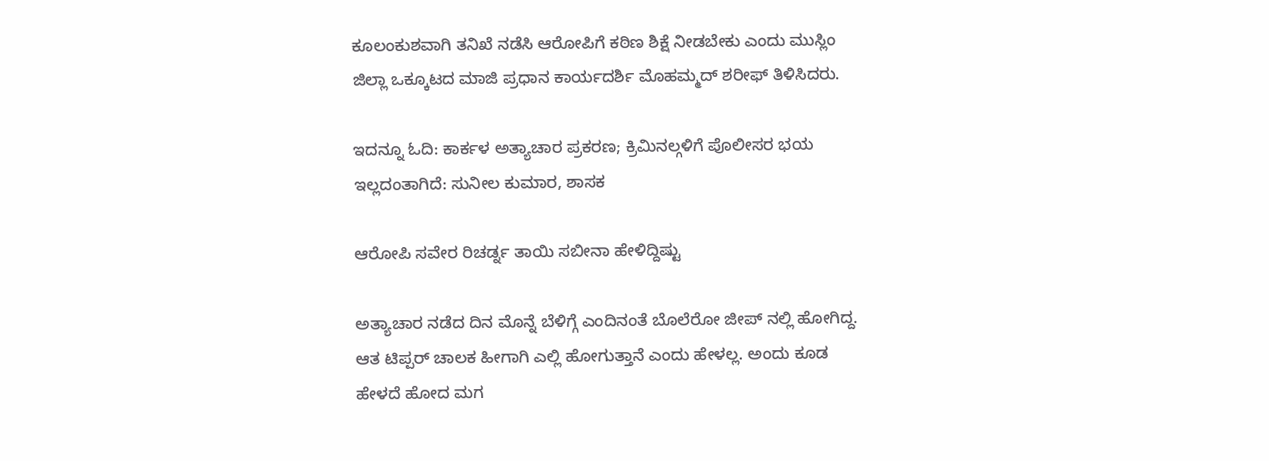ಕೂಲಂಕುಶವಾಗಿ ತನಿಖೆ ನಡೆಸಿ ಆರೋಪಿಗೆ ಕಠಿಣ ಶಿಕ್ಷೆ ನೀಡಬೇಕು ಎಂದು ಮುಸ್ಲಿಂ ಜಿಲ್ಲಾ ಒಕ್ಕೂಟದ ಮಾಜಿ ಪ್ರಧಾನ ಕಾರ್ಯದರ್ಶಿ ಮೊಹಮ್ಮದ್ ಶರೀಫ್ ತಿಳಿಸಿದರು.

ಇದನ್ನೂ ಓದಿ: ಕಾರ್ಕಳ ಅತ್ಯಾಚಾರ ಪ್ರಕರಣ; ಕ್ರಿಮಿನಲ್ಗಳಿಗೆ ಪೊಲೀಸರ ಭಯ ಇಲ್ಲದಂತಾಗಿದೆ: ಸುನೀಲ ಕುಮಾರ, ಶಾಸಕ

ಆರೋಪಿ ಸವೇರ ರಿಚರ್ಡ್ನ ತಾಯಿ ಸಬೀನಾ ಹೇಳಿದ್ದಿಷ್ಟು

ಅತ್ಯಾಚಾರ ನಡೆದ ದಿನ ಮೊನ್ನೆ ಬೆಳಿಗ್ಗೆ ಎಂದಿನಂತೆ ಬೊಲೆರೋ ಜೀಪ್ ನಲ್ಲಿ ಹೋಗಿದ್ದ. ಆತ ಟಿಪ್ಪರ್ ಚಾಲಕ ಹೀಗಾಗಿ ಎಲ್ಲಿ ಹೋಗುತ್ತಾನೆ ಎಂದು ಹೇಳಲ್ಲ. ಅಂದು ಕೂಡ ಹೇಳದೆ ಹೋದ ಮಗ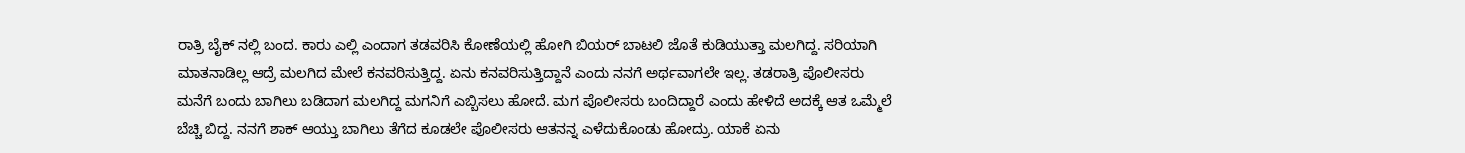ರಾತ್ರಿ ಬೈಕ್ ನಲ್ಲಿ ಬಂದ. ಕಾರು ಎಲ್ಲಿ ಎಂದಾಗ ತಡವರಿಸಿ ಕೋಣೆಯಲ್ಲಿ ಹೋಗಿ ಬಿಯರ್ ಬಾಟಲಿ ಜೊತೆ ಕುಡಿಯುತ್ತಾ ಮಲಗಿದ್ದ. ಸರಿಯಾಗಿ ಮಾತನಾಡಿಲ್ಲ ಆದ್ರೆ ಮಲಗಿದ ಮೇಲೆ ಕನವರಿಸುತ್ತಿದ್ದ. ಏನು ಕನವರಿಸುತ್ತಿದ್ದಾನೆ ಎಂದು ನನಗೆ ಅರ್ಥವಾಗಲೇ ಇಲ್ಲ. ತಡರಾತ್ರಿ ಪೊಲೀಸರು ಮನೆಗೆ ಬಂದು ಬಾಗಿಲು ಬಡಿದಾಗ ಮಲಗಿದ್ದ ಮಗನಿಗೆ ಎಬ್ಬಿಸಲು ಹೋದೆ. ಮಗ ಪೊಲೀಸರು ಬಂದಿದ್ದಾರೆ ಎಂದು ಹೇಳಿದೆ ಅದಕ್ಕೆ ಆತ ಒಮ್ಮೆಲೆ ಬೆಚ್ಚಿ ಬಿದ್ದ. ನನಗೆ ಶಾಕ್ ಆಯ್ತು ಬಾಗಿಲು ತೆಗೆದ ಕೂಡಲೇ ಪೊಲೀಸರು ಆತನನ್ನ ಎಳೆದುಕೊಂಡು ಹೋದ್ರು. ಯಾಕೆ ಏನು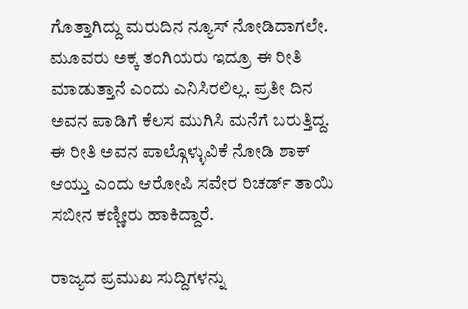ಗೊತ್ತಾಗಿದ್ದು ಮರುದಿನ ನ್ಯೂಸ್ ನೋಡಿದಾಗಲೇ. ಮೂವರು ಅಕ್ಕ ತಂಗಿಯರು ಇದ್ರೂ ಈ ರೀತಿ ಮಾಡುತ್ತಾನೆ ಎಂದು ಎನಿಸಿರಲಿಲ್ಲ. ಪ್ರತೀ ದಿನ ಅವನ ಪಾಡಿಗೆ ಕೆಲಸ ಮುಗಿಸಿ ಮನೆಗೆ ಬರುತ್ತಿದ್ದ. ಈ ರೀತಿ ಅವನ ಪಾಲ್ಗೊಳ್ಳುವಿಕೆ ನೋಡಿ ಶಾಕ್ ಆಯ್ತು ಎಂದು ಆರೋಪಿ ಸವೇರ ರಿಚರ್ಡ್ ತಾಯಿ ಸಬೀನ ಕಣ್ಣೀರು ಹಾಕಿದ್ದಾರೆ.

ರಾಜ್ಯದ ಪ್ರಮುಖ ಸುದ್ದಿಗಳನ್ನು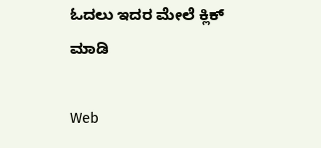ಓದಲು ಇದರ ಮೇಲೆ ಕ್ಲಿಕ್ ಮಾಡಿ

Web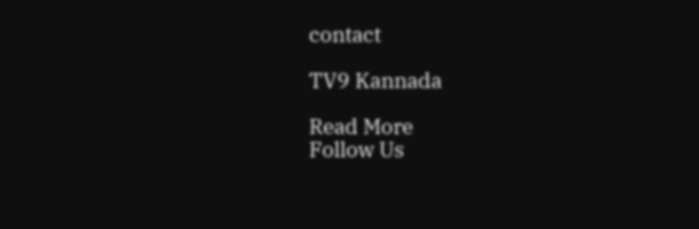contact

TV9 Kannada

Read More
Follow Us